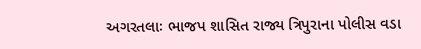અગરતલાઃ ભાજપ શાસિત રાજ્ય ત્રિપુરાના પોલીસ વડા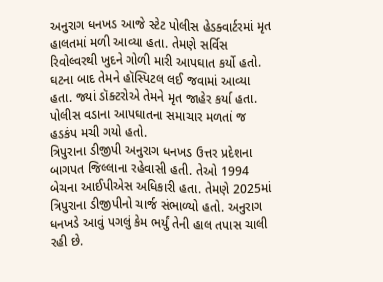અનુરાગ ધનખડ આજે સ્ટેટ પોલીસ હેડક્વાર્ટરમાં મૃત હાલતમાં મળી આવ્યા હતા. તેમણે સર્વિસ રિવોલ્વરથી ખુદને ગોળી મારી આપઘાત કર્યો હતો. ઘટના બાદ તેમને હૉસ્પિટલ લઈ જવામાં આવ્યા હતા. જ્યાં ડૉક્ટરોએ તેમને મૃત જાહેર કર્યા હતા. પોલીસ વડાના આપઘાતના સમાચાર મળતાં જ હડકંપ મચી ગયો હતો.
ત્રિપુરાના ડીજીપી અનુરાગ ધનખડ ઉત્તર પ્રદેશના બાગપત જિલ્લાના રહેવાસી હતી. તેઓ 1994 બેચના આઈપીએસ અધિકારી હતા. તેમણે 2025માં ત્રિપુરાના ડીજીપીનો ચાર્જ સંભાળ્યો હતો. અનુરાગ ધનખડે આવું પગલું કેમ ભર્યું તેની હાલ તપાસ ચાલી રહી છે.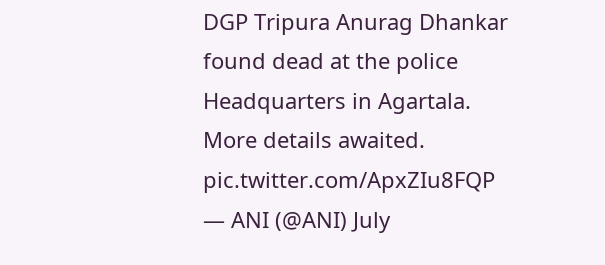DGP Tripura Anurag Dhankar found dead at the police Headquarters in Agartala. More details awaited. pic.twitter.com/ApxZIu8FQP
— ANI (@ANI) July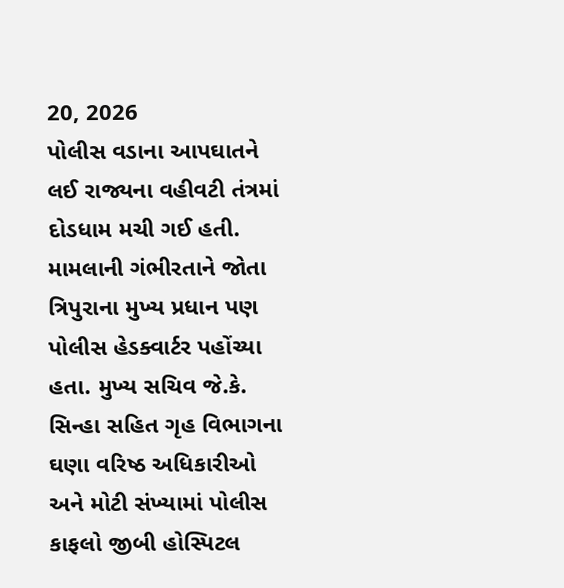20, 2026
પોલીસ વડાના આપઘાતને લઈ રાજ્યના વહીવટી તંત્રમાં દોડધામ મચી ગઈ હતી. મામલાની ગંભીરતાને જોતા ત્રિપુરાના મુખ્ય પ્રધાન પણ પોલીસ હેડક્વાર્ટર પહોંચ્યા હતા. મુખ્ય સચિવ જે.કે. સિન્હા સહિત ગૃહ વિભાગના ઘણા વરિષ્ઠ અધિકારીઓ અને મોટી સંખ્યામાં પોલીસ કાફલો જીબી હોસ્પિટલ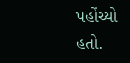પહોંચ્યો હતો.